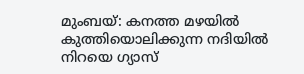മുംബയ്: കനത്ത മഴയിൽ കുത്തിയൊലിക്കുന്ന നദിയിൽ നിറയെ ഗ്യാസ്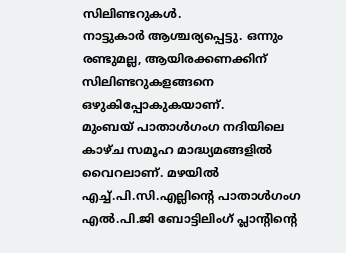സിലിണ്ടറുകൾ.
നാട്ടുകാർ ആശ്ചര്യപ്പെട്ടു. ഒന്നും രണ്ടുമല്ല, ആയിരക്കണക്കിന് സിലിണ്ടറുകളങ്ങനെ ഒഴുകിപ്പോകുകയാണ്.
മുംബയ് പാതാൾഗംഗ നദിയിലെ കാഴ്ച സമൂഹ മാദ്ധ്യമങ്ങളിൽ വൈറലാണ്. മഴയിൽ
എച്ച്.പി.സി.എല്ലിന്റെ പാതാൾഗംഗ എൽ.പി.ജി ബോട്ടിലിംഗ് പ്ലാന്റിന്റെ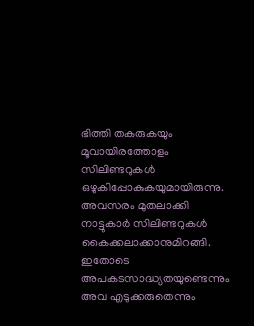ഭിത്തി തകരുകയും
മൂവായിരത്തോളം സിലിണ്ടറുകൾ ഒഴുകിപ്പോകുകയുമായിരുന്നു. അവസരം മുതലാക്കി നാട്ടുകാർ സിലിണ്ടറുകൾ കൈക്കലാക്കാനുമിറങ്ങി. ഇതോടെ അപകടസാദ്ധ്യതയുണ്ടെന്നും അവ എടുക്കരുതെന്നും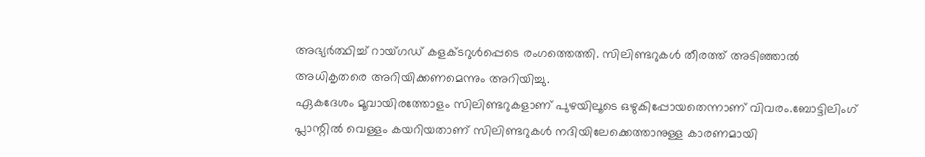അഭ്യർത്ഥിച്ച് റായ്ഗഡ് കളക്ടറുൾപ്പെടെ രംഗത്തെത്തി. സിലിണ്ടറുകൾ തീരത്ത് അടിഞ്ഞാൽ അധികൃതരെ അറിയിക്കണമെന്നും അറിയിച്ചു.
ഏകദേശം മൂവായിരത്തോളം സിലിണ്ടറുകളാണ് പുഴയിലൂടെ ഒഴുകിപ്പോയതെന്നാണ് വിവരം.ബോട്ടിലിംഗ് പ്ലാന്റിൽ വെള്ളം കയറിയതാണ് സിലിണ്ടറുകൾ നദിയിലേക്കെത്താനുള്ള കാരണമായി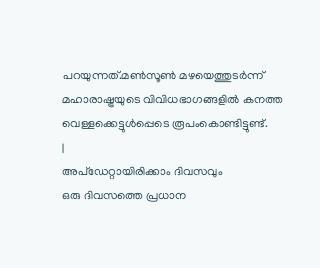പറയുന്നത്.മൺസൂൺ മഴയെത്തുടർന്ന് മഹാരാഷ്ട്രയുടെ വിവിധഭാഗങ്ങളിൽ കനത്ത വെള്ളക്കെട്ടുൾപ്പെടെ രൂപംകൊണ്ടിട്ടുണ്ട്.
|
അപ്ഡേറ്റായിരിക്കാം ദിവസവും
ഒരു ദിവസത്തെ പ്രധാന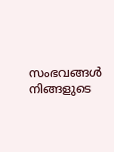സംഭവങ്ങൾ നിങ്ങളുടെ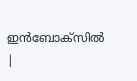ഇൻബോക്സിൽ |